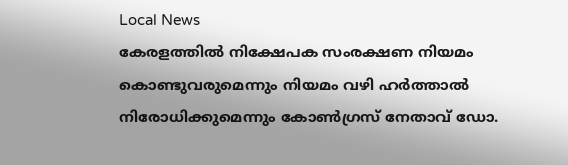Local News
കേരളത്തിൽ നിക്ഷേപക സംരക്ഷണ നിയമം കൊണ്ടുവരുമെന്നും നിയമം വഴി ഹർത്താൽ നിരോധിക്കുമെന്നും കോൺഗ്രസ് നേതാവ് ഡോ.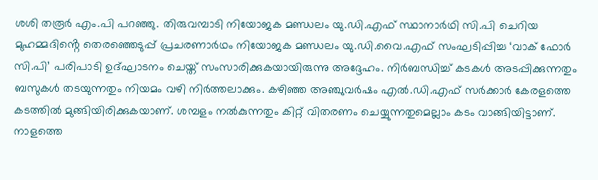ശശി തരൂർ എം.പി പറഞ്ഞു. തിരുവമ്പാടി നിയോജക മണ്ഡലം യു.ഡി.എഫ് സ്ഥാനാർഥി സി.പി ചെറിയ മുഹമ്മദിൻ്റെ തെരഞ്ഞെടുപ്പ് പ്രചരണാർഥം നിയോജക മണ്ഡലം യു.ഡി.വൈ.എഫ് സംഘടിപ്പിച്ച ‘വാക് ഫോർ സി.പി’ പരിപാടി ഉദ്ഘാടനം ചെയ്ത് സംസാരിക്കുകയായിരുന്നു അദ്ദേഹം. നിർബന്ധിച്ച് കടകൾ അടപ്പിക്കുന്നതും ബസുകൾ തടയുന്നതും നിയമം വഴി നിർത്തലാക്കും. കഴിഞ്ഞ അഞ്ചുവർഷം എൽ.ഡി.എഫ് സർക്കാർ കേരളത്തെ കടത്തിൽ മുങ്ങിയിരിക്കുകയാണ്. ശമ്പളം നൽകുന്നതും കിറ്റ് വിതരണം ചെയ്യുന്നതുമെല്ലാം കടം വാങ്ങിയിട്ടാണ്. നാളത്തെ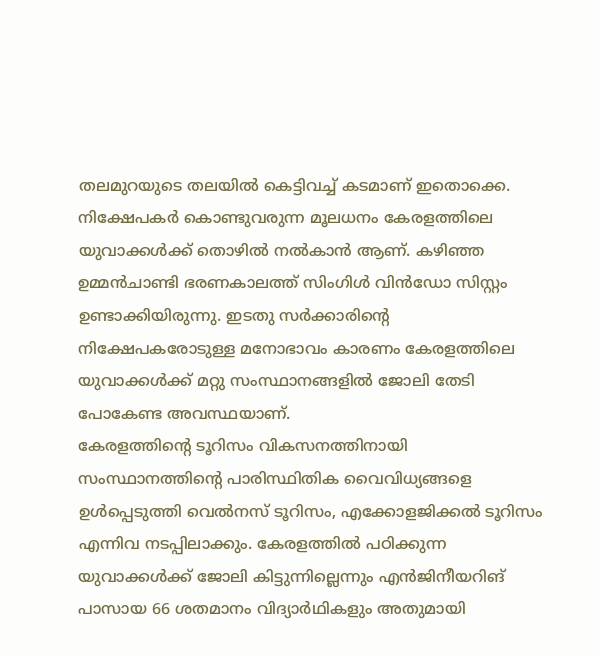തലമുറയുടെ തലയിൽ കെട്ടിവച്ച് കടമാണ് ഇതൊക്കെ. നിക്ഷേപകർ കൊണ്ടുവരുന്ന മൂലധനം കേരളത്തിലെ യുവാക്കൾക്ക് തൊഴിൽ നൽകാൻ ആണ്. കഴിഞ്ഞ ഉമ്മൻചാണ്ടി ഭരണകാലത്ത് സിംഗിൾ വിൻഡോ സിസ്റ്റം ഉണ്ടാക്കിയിരുന്നു. ഇടതു സർക്കാരിൻ്റെ നിക്ഷേപകരോടുള്ള മനോഭാവം കാരണം കേരളത്തിലെ യുവാക്കൾക്ക് മറ്റു സംസ്ഥാനങ്ങളിൽ ജോലി തേടി പോകേണ്ട അവസ്ഥയാണ്.
കേരളത്തിൻ്റെ ടൂറിസം വികസനത്തിനായി സംസ്ഥാനത്തിൻ്റെ പാരിസ്ഥിതിക വൈവിധ്യങ്ങളെ ഉൾപ്പെടുത്തി വെൽനസ് ടൂറിസം, എക്കോളജിക്കൽ ടൂറിസം എന്നിവ നടപ്പിലാക്കും. കേരളത്തിൽ പഠിക്കുന്ന യുവാക്കൾക്ക് ജോലി കിട്ടുന്നില്ലെന്നും എൻജിനീയറിങ് പാസായ 66 ശതമാനം വിദ്യാർഥികളും അതുമായി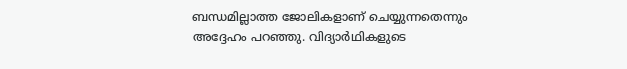ബന്ധമില്ലാത്ത ജോലികളാണ് ചെയ്യുന്നതെന്നും അദ്ദേഹം പറഞ്ഞു. വിദ്യാർഥികളുടെ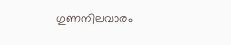ഗുണനിലവാരം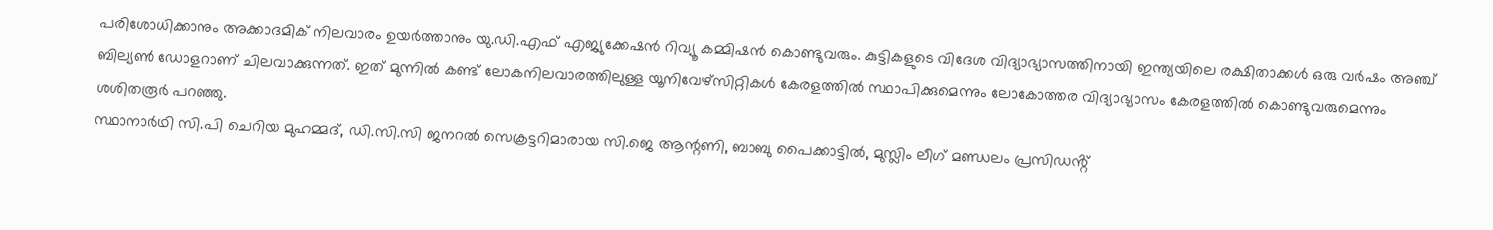പരിശോധിക്കാനും അക്കാദമിക് നിലവാരം ഉയർത്താനും യു.ഡി.എഫ് എജ്യുക്കേഷൻ റിവ്യൂ കമ്മിഷൻ കൊണ്ടുവരും. കുട്ടികളുടെ വിദേശ വിദ്യാഭ്യാസത്തിനായി ഇന്ത്യയിലെ രക്ഷിതാക്കൾ ഒരു വർഷം അഞ്ച് ബില്യൺ ഡോളറാണ് ചിലവാക്കുന്നത്. ഇത് മുന്നിൽ കണ്ട് ലോകനിലവാരത്തിലുള്ള യൂനിവേഴ്സിറ്റികൾ കേരളത്തിൽ സ്ഥാപിക്കുമെന്നും ലോകോത്തര വിദ്യാഭ്യാസം കേരളത്തിൽ കൊണ്ടുവരുമെന്നും ശശിതരൂർ പറഞ്ഞു.
സ്ഥാനാർഥി സി.പി ചെറിയ മുഹമ്മദ്, ഡി.സി.സി ജനറൽ സെക്രട്ടറിമാരായ സി.ജെ ആന്റണി, ബാബു പൈക്കാട്ടിൽ, മുസ്ലിം ലീഗ് മണ്ഡലം പ്രസിഡൻ്റ്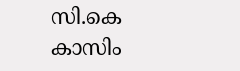സി.കെ കാസിം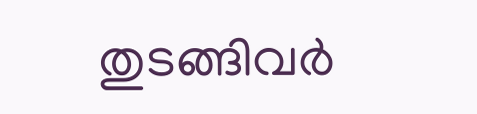തുടങ്ങിവർ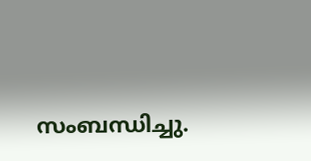സംബന്ധിച്ചു.